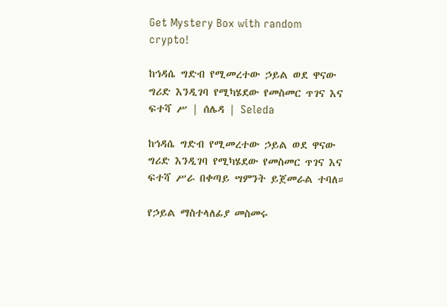Get Mystery Box with random crypto!

ከኅዳሴ ግድብ የሚመረተው ኃይል ወደ ዋናው ግሪድ እንዲገባ የሚካሄደው የመስመር ጥገና እና ፍተሻ ሥ | ሰሌዳ | Seleda

ከኅዳሴ ግድብ የሚመረተው ኃይል ወደ ዋናው ግሪድ እንዲገባ የሚካሄደው የመስመር ጥገና እና ፍተሻ ሥራ በቀጣይ ሣምንት ይጀመራል ተባለ።

የኃይል ማስተላለፊያ መስመሩ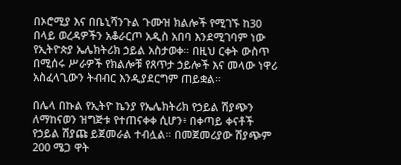በኦሮሚያ እና በቤኒሻንጉል ጉሙዝ ክልሎች የሚገኙ ከ30 በላይ ወረዳዎችን አቆራርጦ አዲስ አበባ እንደሚገባም ነው የኢትዮጵያ ኤሌክትሪክ ኃይል አስታወቀ። በዚህ ርቀት ውስጥ በሚሰሩ ሥራዎች የክልሎቹ የጸጥታ ኃይሎች እና መላው ነዋሪ አስፈላጊውን ትብብር እንዲያደርግም ጠይቋል።

በሌላ በኩል የኢትዮ ኬንያ የኤሌክትሪክ የኃይል ሽያጭን ለማከናወን ዝግጅቱ የተጠናቀቀ ሲሆን፥ በቀጣይ ቀናቶች የኃይል ሽያጩ ይጀመራል ተብሏል። በመጀመሪያው ሽያጭም 200 ሜጋ ዋት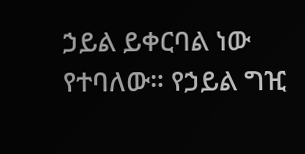ኃይል ይቀርባል ነው የተባለው። የኃይል ግዢ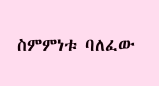ስምምነቱ ባለፈው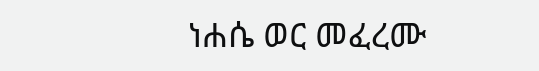ነሐሴ ወር መፈረሙ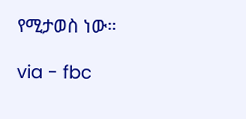የሚታወስ ነው።

via - fbc